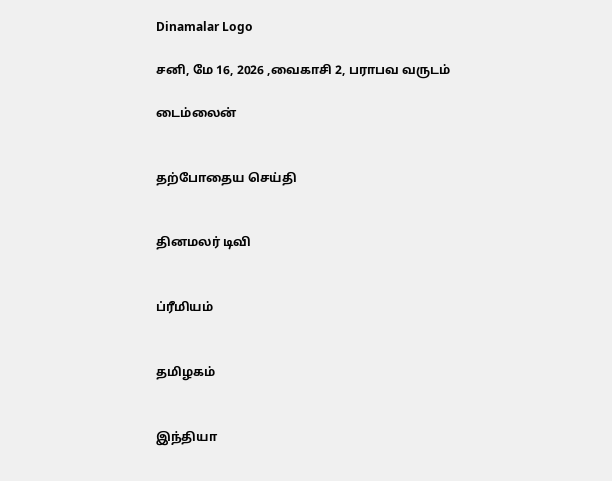Dinamalar Logo

சனி, மே 16, 2026 ,வைகாசி 2, பராபவ வருடம்

டைம்லைன்


தற்போதைய செய்தி


தினமலர் டிவி


ப்ரீமியம்


தமிழகம்


இந்தியா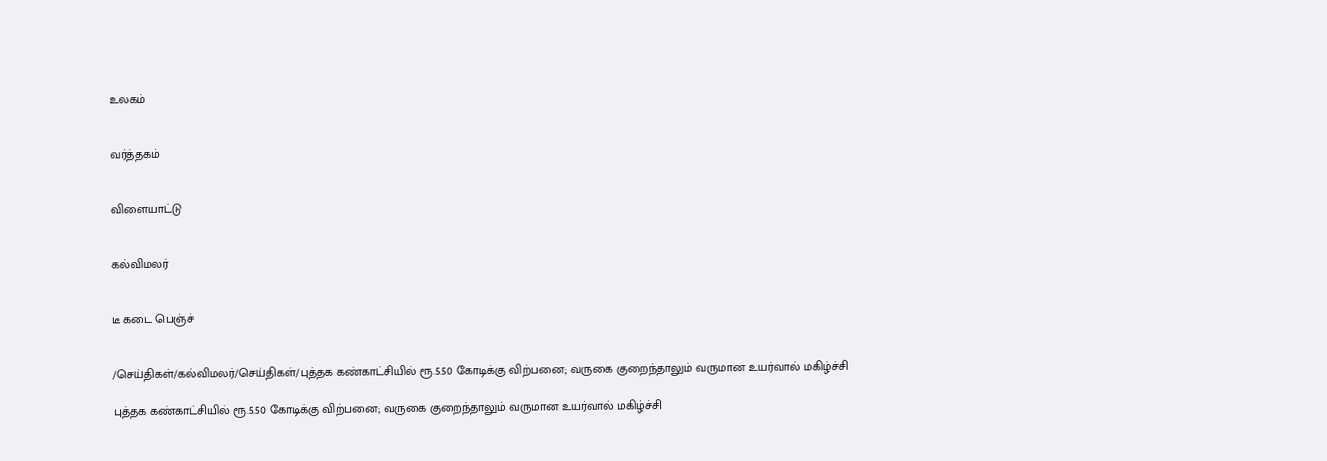உலகம்


வர்த்தகம்


விளையாட்டு


கல்விமலர்


டீ கடை பெஞ்ச்


/செய்திகள்/கல்விமலர்/செய்திகள்/புத்தக கண்காட்சியில் ரூ.5.50 கோடிக்கு விற்பனை; வருகை குறைந்தாலும் வருமான உயர்வால் மகிழ்ச்சி

புத்தக கண்காட்சியில் ரூ.5.50 கோடிக்கு விற்பனை; வருகை குறைந்தாலும் வருமான உயர்வால் மகிழ்ச்சி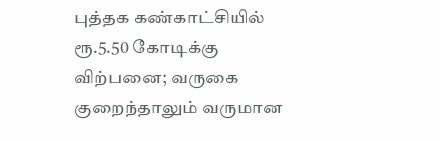புத்தக கண்காட்சியில் ரூ.5.50 கோடிக்கு விற்பனை; வருகை குறைந்தாலும் வருமான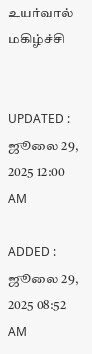உயர்வால் மகிழ்ச்சி


UPDATED : ஜூலை 29, 2025 12:00 AM

ADDED : ஜூலை 29, 2025 08:52 AM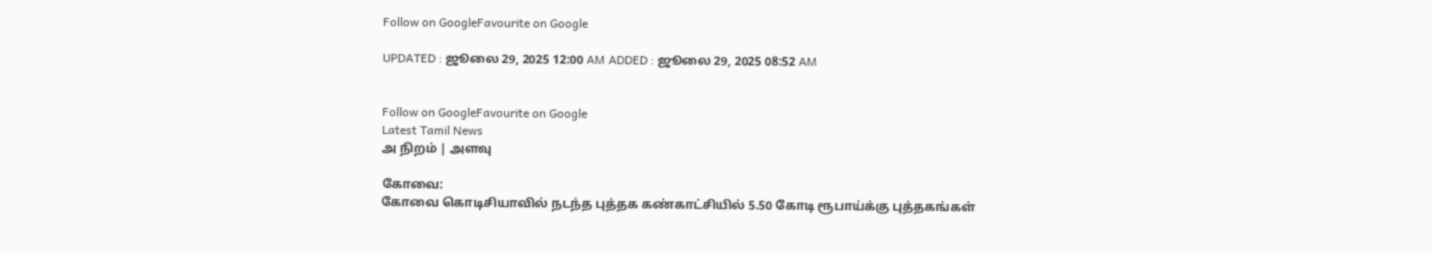Follow on GoogleFavourite on Google

UPDATED : ஜூலை 29, 2025 12:00 AM ADDED : ஜூலை 29, 2025 08:52 AM


Follow on GoogleFavourite on Google
Latest Tamil News
அ நிறம் | அளவு

கோவை:
கோவை கொடிசியாவில் நடந்த புத்தக கண்காட்சியில் 5.50 கோடி ரூபாய்க்கு புத்தகங்கள்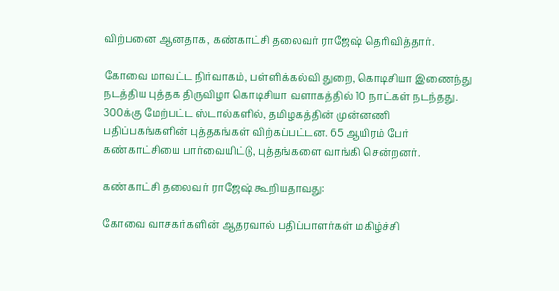விற்பனை ஆனதாக, கண்காட்சி தலைவர் ராஜேஷ் தெரிவித்தார்.

கோவை மாவட்ட நிர்வாகம், பள்ளிக்கல்வி துறை, கொடிசியா இணைந்து நடத்திய புத்தக திருவிழா கொடிசியா வளாகத்தில் 10 நாட்கள் நடந்தது. 300க்கு மேற்பட்ட ஸ்டால்களில், தமிழகத்தின் முன்னணி பதிப்பகங்களின் புத்தகங்கள் விற்கப்பட்டன. 65 ஆயிரம் பேர் கண்காட்சியை பார்வையிட்டு, புத்தங்களை வாங்கி சென்றனர்.

கண்காட்சி தலைவர் ராஜேஷ் கூறியதாவது:

கோவை வாசகர்களின் ஆதரவால் பதிப்பாளர்கள் மகிழ்ச்சி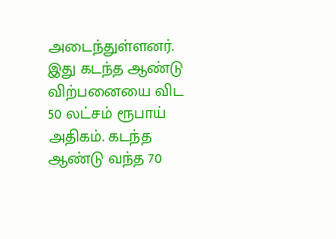அடைந்துள்ளனர். இது கடந்த ஆண்டு விற்பனையை விட 50 லட்சம் ரூபாய் அதிகம். கடந்த ஆண்டு வந்த 70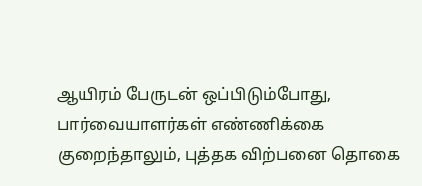ஆயிரம் பேருடன் ஒப்பிடும்போது, பார்வையாளர்கள் எண்ணிக்கை குறைந்தாலும், புத்தக விற்பனை தொகை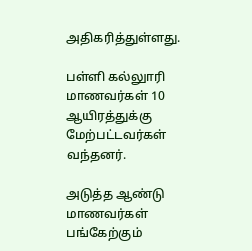அதிகரித்துள்ளது.

பள்ளி கல்லுாரி மாணவர்கள் 10 ஆயிரத்துக்கு மேற்பட்டவர்கள் வந்தனர்.

அடுத்த ஆண்டு மாணவர்கள் பங்கேற்கும்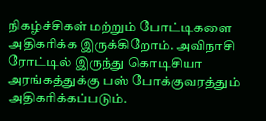நிகழ்ச்சிகள் மற்றும் போட்டிகளை அதிகரிக்க இருக்கிறோம். அவிநாசி ரோட்டில் இருந்து கொடிசியா அரங்கத்துக்கு பஸ் போக்குவரத்தும் அதிகரிக்கப்படும்.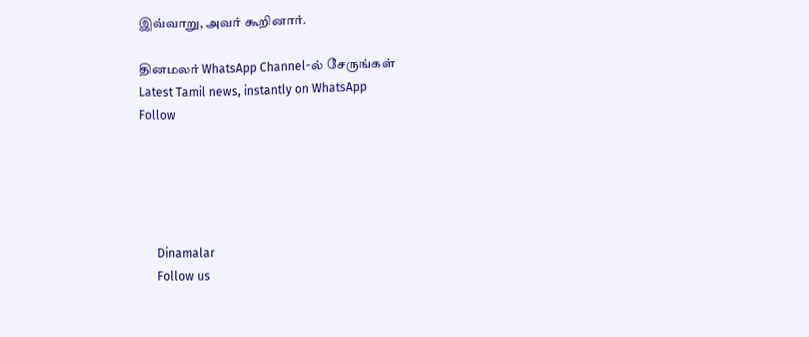இவ்வாறு, அவர் கூறினார்.

தினமலர் WhatsApp Channel-ல் சேருங்கள்
Latest Tamil news, instantly on WhatsApp
Follow





      Dinamalar
      Follow us